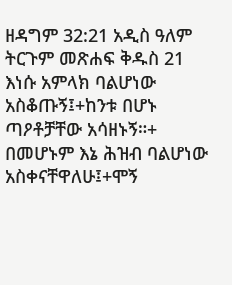ዘዳግም 32:21 አዲስ ዓለም ትርጉም መጽሐፍ ቅዱስ 21 እነሱ አምላክ ባልሆነው አስቆጡኝ፤+ከንቱ በሆኑ ጣዖቶቻቸው አሳዘኑኝ።+ በመሆኑም እኔ ሕዝብ ባልሆነው አስቀናቸዋለሁ፤+ሞኝ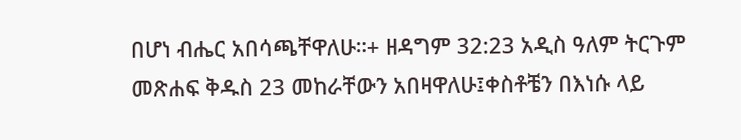በሆነ ብሔር አበሳጫቸዋለሁ።+ ዘዳግም 32:23 አዲስ ዓለም ትርጉም መጽሐፍ ቅዱስ 23 መከራቸውን አበዛዋለሁ፤ቀስቶቼን በእነሱ ላይ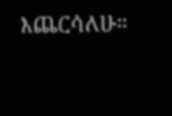እጨርሳለሁ።